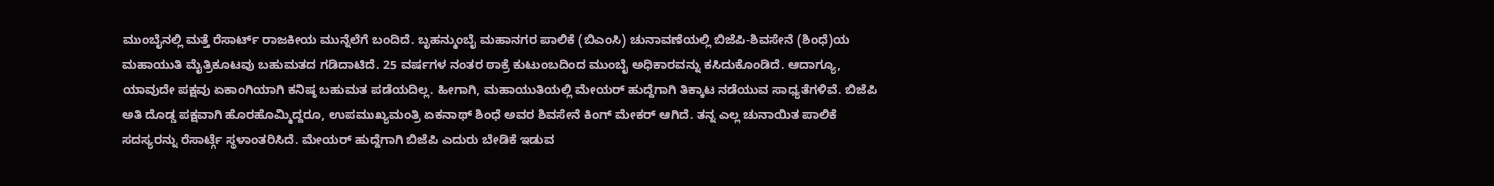ಮುಂಬೈನಲ್ಲಿ ಮತ್ತೆ ರೆಸಾರ್ಟ್ ರಾಜಕೀಯ ಮುನ್ನೆಲೆಗೆ ಬಂದಿದೆ. ಬೃಹನ್ಮುಂಬೈ ಮಹಾನಗರ ಪಾಲಿಕೆ (ಬಿಎಂಸಿ) ಚುನಾವಣೆಯಲ್ಲಿ ಬಿಜೆಪಿ-ಶಿವಸೇನೆ (ಶಿಂಧೆ)ಯ ಮಹಾಯುತಿ ಮೈತ್ರಿಕೂಟವು ಬಹುಮತದ ಗಡಿದಾಟಿದೆ. 25 ವರ್ಷಗಳ ನಂತರ ಠಾಕ್ರೆ ಕುಟುಂಬದಿಂದ ಮುಂಬೈ ಅಧಿಕಾರವನ್ನು ಕಸಿದುಕೊಂಡಿದೆ. ಆದಾಗ್ಯೂ, ಯಾವುದೇ ಪಕ್ಷವು ಏಕಾಂಗಿಯಾಗಿ ಕನಿಷ್ಠ ಬಹುಮತ ಪಡೆಯದಿಲ್ಲ. ಹೀಗಾಗಿ, ಮಹಾಯುತಿಯಲ್ಲಿ ಮೇಯರ್ ಹುದ್ದೆಗಾಗಿ ತಿಕ್ಕಾಟ ನಡೆಯುವ ಸಾಧ್ಯತೆಗಳಿವೆ. ಬಿಜೆಪಿ ಅತಿ ದೊಡ್ಡ ಪಕ್ಷವಾಗಿ ಹೊರಹೊಮ್ಮಿದ್ದರೂ, ಉಪಮುಖ್ಯಮಂತ್ರಿ ಏಕನಾಥ್ ಶಿಂಧೆ ಅವರ ಶಿವಸೇನೆ ಕಿಂಗ್ ಮೇಕರ್ ಆಗಿದೆ. ತನ್ನ ಎಲ್ಲ ಚುನಾಯಿತ ಪಾಲಿಕೆ ಸದಸ್ಯರನ್ನು ರೆಸಾರ್ಟ್ಗೆ ಸ್ಥಳಾಂತರಿಸಿದೆ. ಮೇಯರ್ ಹುದ್ದೆಗಾಗಿ ಬಿಜೆಪಿ ಎದುರು ಬೇಡಿಕೆ ಇಡುವ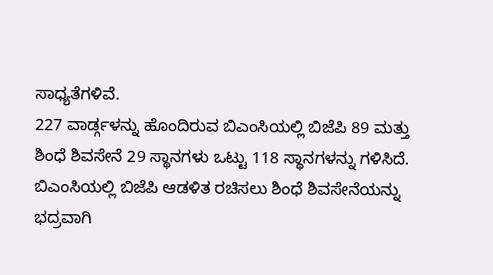ಸಾಧ್ಯತೆಗಳಿವೆ.
227 ವಾರ್ಡ್ಗಳನ್ನು ಹೊಂದಿರುವ ಬಿಎಂಸಿಯಲ್ಲಿ ಬಿಜೆಪಿ 89 ಮತ್ತು ಶಿಂಧೆ ಶಿವಸೇನೆ 29 ಸ್ಥಾನಗಳು ಒಟ್ಟು 118 ಸ್ಥಾನಗಳನ್ನು ಗಳಿಸಿದೆ. ಬಿಎಂಸಿಯಲ್ಲಿ ಬಿಜೆಪಿ ಆಡಳಿತ ರಚಿಸಲು ಶಿಂಧೆ ಶಿವಸೇನೆಯನ್ನು ಭದ್ರವಾಗಿ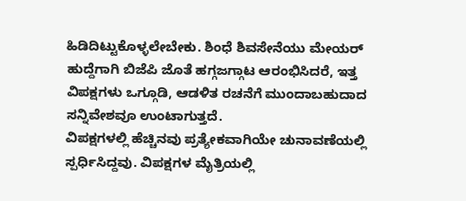ಹಿಡಿದಿಟ್ಟುಕೊಳ್ಳಲೇಬೇಕು. ಶಿಂಧೆ ಶಿವಸೇನೆಯು ಮೇಯರ್ ಹುದ್ದೆಗಾಗಿ ಬಿಜೆಪಿ ಜೊತೆ ಹಗ್ಗಜಗ್ಗಾಟ ಆರಂಭಿಸಿದರೆ, ಇತ್ತ ವಿಪಕ್ಷಗಳು ಒಗ್ಗೂಡಿ, ಆಡಳಿತ ರಚನೆಗೆ ಮುಂದಾಬಹುದಾದ ಸನ್ನಿವೇಶವೂ ಉಂಟಾಗುತ್ತದೆ.
ವಿಪಕ್ಷಗಳಲ್ಲಿ ಹೆಚ್ಚಿನವು ಪ್ರತ್ಯೇಕವಾಗಿಯೇ ಚುನಾವಣೆಯಲ್ಲಿ ಸ್ಪರ್ಧಿಸಿದ್ದವು. ವಿಪಕ್ಷಗಳ ಮೈತ್ರಿಯಲ್ಲಿ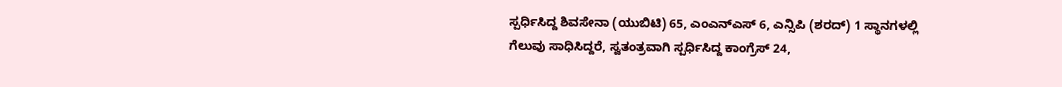ಸ್ಪರ್ಧಿಸಿದ್ದ ಶಿವಸೇನಾ (ಯುಬಿಟಿ) 65, ಎಂಎನ್ಎಸ್ 6, ಎನ್ಸಿಪಿ (ಶರದ್) 1 ಸ್ಥಾನಗಳಲ್ಲಿ ಗೆಲುವು ಸಾಧಿಸಿದ್ದರೆ, ಸ್ವತಂತ್ರವಾಗಿ ಸ್ಪರ್ಧಿಸಿದ್ದ ಕಾಂಗ್ರೆಸ್ 24,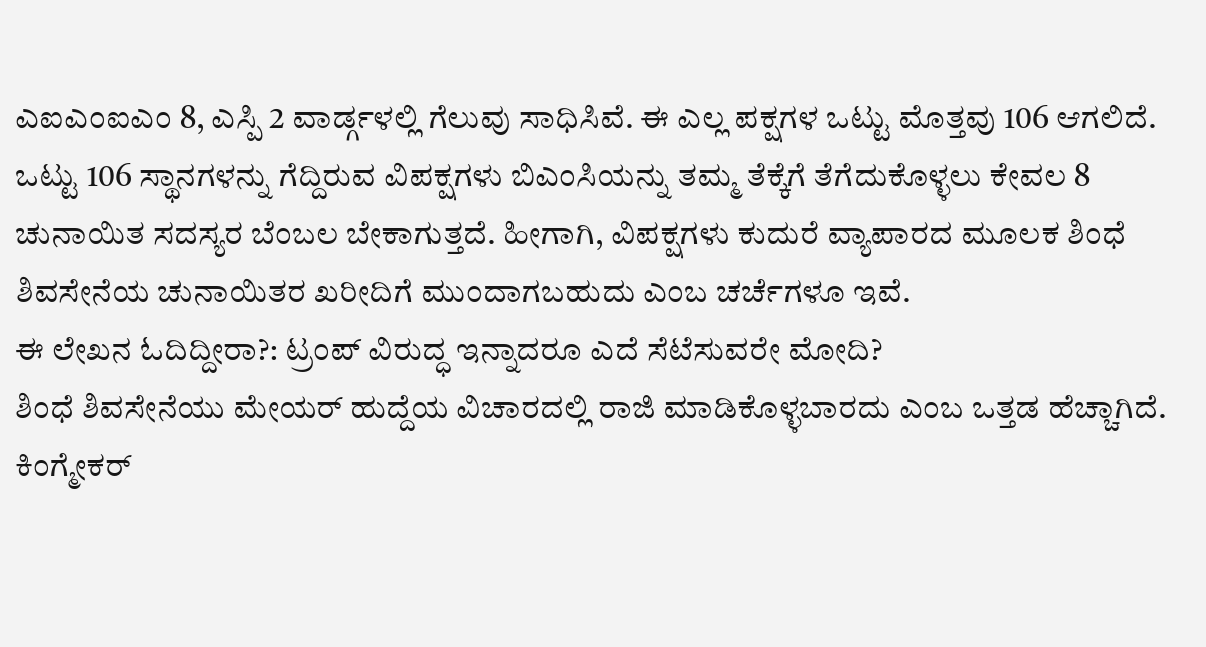ಎಐಎಂಐಎಂ 8, ಎಸ್ಪಿ 2 ವಾರ್ಡ್ಗಳಲ್ಲಿ ಗೆಲುವು ಸಾಧಿಸಿವೆ. ಈ ಎಲ್ಲ ಪಕ್ಷಗಳ ಒಟ್ಟು ಮೊತ್ತವು 106 ಆಗಲಿದೆ.
ಒಟ್ಟು 106 ಸ್ಥಾನಗಳನ್ನು ಗೆದ್ದಿರುವ ವಿಪಕ್ಷಗಳು ಬಿಎಂಸಿಯನ್ನು ತಮ್ಮ ತೆಕ್ಕೆಗೆ ತೆಗೆದುಕೊಳ್ಳಲು ಕೇವಲ 8 ಚುನಾಯಿತ ಸದಸ್ಯರ ಬೆಂಬಲ ಬೇಕಾಗುತ್ತದೆ. ಹೀಗಾಗಿ, ವಿಪಕ್ಷಗಳು ಕುದುರೆ ವ್ಯಾಪಾರದ ಮೂಲಕ ಶಿಂಧೆ ಶಿವಸೇನೆಯ ಚುನಾಯಿತರ ಖರೀದಿಗೆ ಮುಂದಾಗಬಹುದು ಎಂಬ ಚರ್ಚೆಗಳೂ ಇವೆ.
ಈ ಲೇಖನ ಓದಿದ್ದೀರಾ?: ಟ್ರಂಪ್ ವಿರುದ್ಧ ಇನ್ನಾದರೂ ಎದೆ ಸೆಟೆಸುವರೇ ಮೋದಿ?
ಶಿಂಧೆ ಶಿವಸೇನೆಯು ಮೇಯರ್ ಹುದ್ದೆಯ ವಿಚಾರದಲ್ಲಿ ರಾಜಿ ಮಾಡಿಕೊಳ್ಳಬಾರದು ಎಂಬ ಒತ್ತಡ ಹೆಚ್ಚಾಗಿದೆ. ಕಿಂಗ್ಮೇಕರ್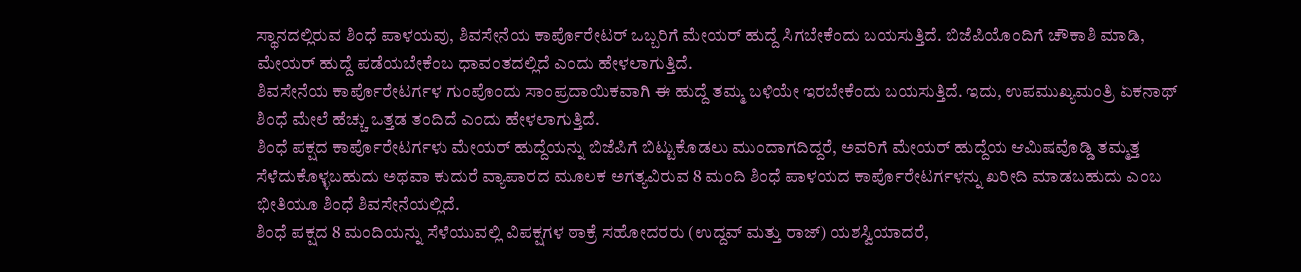ಸ್ಥಾನದಲ್ಲಿರುವ ಶಿಂಧೆ ಪಾಳಯವು, ಶಿವಸೇನೆಯ ಕಾರ್ಪೊರೇಟರ್ ಒಬ್ಬರಿಗೆ ಮೇಯರ್ ಹುದ್ದೆ ಸಿಗಬೇಕೆಂದು ಬಯಸುತ್ತಿದೆ. ಬಿಜೆಪಿಯೊಂದಿಗೆ ಚೌಕಾಶಿ ಮಾಡಿ, ಮೇಯರ್ ಹುದ್ದೆ ಪಡೆಯಬೇಕೆಂಬ ಧಾವಂತದಲ್ಲಿದೆ ಎಂದು ಹೇಳಲಾಗುತ್ತಿದೆ.
ಶಿವಸೇನೆಯ ಕಾರ್ಪೊರೇಟರ್ಗಳ ಗುಂಪೊಂದು ಸಾಂಪ್ರದಾಯಿಕವಾಗಿ ಈ ಹುದ್ದೆ ತಮ್ಮ ಬಳಿಯೇ ಇರಬೇಕೆಂದು ಬಯಸುತ್ತಿದೆ. ಇದು, ಉಪಮುಖ್ಯಮಂತ್ರಿ ಏಕನಾಥ್ ಶಿಂಧೆ ಮೇಲೆ ಹೆಚ್ಚು ಒತ್ತಡ ತಂದಿದೆ ಎಂದು ಹೇಳಲಾಗುತ್ತಿದೆ.
ಶಿಂಧೆ ಪಕ್ಷದ ಕಾರ್ಪೊರೇಟರ್ಗಳು ಮೇಯರ್ ಹುದ್ದೆಯನ್ನು ಬಿಜೆಪಿಗೆ ಬಿಟ್ಟುಕೊಡಲು ಮುಂದಾಗದಿದ್ದರೆ, ಅವರಿಗೆ ಮೇಯರ್ ಹುದ್ದೆಯ ಆಮಿಷವೊಡ್ಡಿ ತಮ್ಮತ್ತ ಸೆಳೆದುಕೊಳ್ಳಬಹುದು ಅಥವಾ ಕುದುರೆ ವ್ಯಾಪಾರದ ಮೂಲಕ ಅಗತ್ಯವಿರುವ 8 ಮಂದಿ ಶಿಂಧೆ ಪಾಳಯದ ಕಾರ್ಪೊರೇಟರ್ಗಳನ್ನು ಖರೀದಿ ಮಾಡಬಹುದು ಎಂಬ ಭೀತಿಯೂ ಶಿಂಧೆ ಶಿವಸೇನೆಯಲ್ಲಿದೆ.
ಶಿಂಧೆ ಪಕ್ಷದ 8 ಮಂದಿಯನ್ನು ಸೆಳೆಯುವಲ್ಲಿ ವಿಪಕ್ಷಗಳ ಠಾಕ್ರೆ ಸಹೋದರರು (ಉದ್ದವ್ ಮತ್ತು ರಾಜ್) ಯಶಸ್ವಿಯಾದರೆ,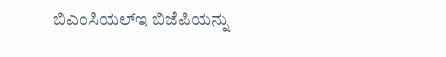ಬಿಎಂಸಿಯಲ್ಇ ಬಿಜೆಪಿಯನ್ನು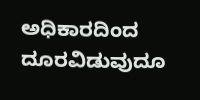ಅಧಿಕಾರದಿಂದ ದೂರವಿಡುವುದೂ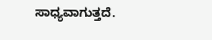ಸಾಧ್ಯವಾಗುತ್ತದೆ.